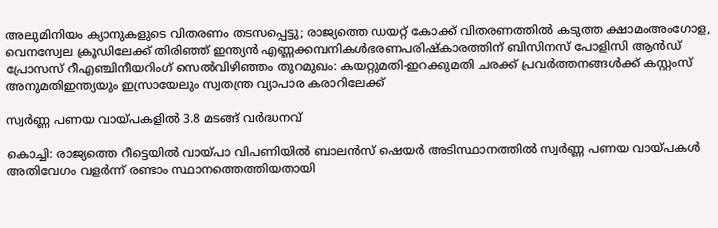അലുമിനിയം ക്യാനുകളുടെ വിതരണം തടസപ്പെട്ടു; രാജ്യത്തെ ഡയറ്റ് കോക്ക് വിതരണത്തില്‍ കടുത്ത ക്ഷാമംഅംഗോള, വെനസ്വേല ക്രൂഡിലേക്ക് തിരിഞ്ഞ് ഇന്ത്യൻ എണ്ണക്കമ്പനികൾഭരണപരിഷ്കാരത്തിന് ബിസിനസ് പോളിസി ആൻഡ് പ്രോസസ് റീഎഞ്ചിനീയറിംഗ് സെൽവിഴിഞ്ഞം തുറമുഖം: കയറ്റുമതി-ഇറക്കുമതി ചരക്ക് പ്രവര്‍ത്തനങ്ങള്‍ക്ക് കസ്റ്റംസ് അനുമതിഇന്ത്യയും ഇസ്രായേലും സ്വതന്ത്ര വ്യാപാര കരാറിലേക്ക്

സ്വര്‍ണ്ണ പണയ വായ്പകളിൽ 3.8 മടങ്ങ് വര്‍ദ്ധനവ്

കൊച്ചി: രാജ്യത്തെ റീട്ടെയില്‍ വായ്പാ വിപണിയില്‍ ബാലന്‍സ് ഷെയര്‍ അടിസ്ഥാനത്തില്‍ സ്വര്‍ണ്ണ പണയ വായ്പകള്‍ അതിവേഗം വളര്‍ന്ന് രണ്ടാം സ്ഥാനത്തെത്തിയതായി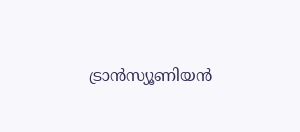ട്രാന്‍സ്യൂണിയന്‍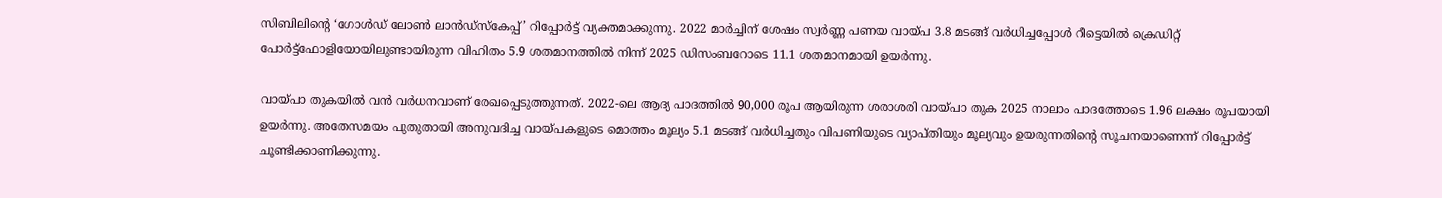സിബിലിന്‍റെ ‘ഗോള്‍ഡ് ലോണ്‍ ലാന്‍ഡ്സ്കേപ്പ്’ റിപ്പോര്‍ട്ട് വ്യക്തമാക്കുന്നു. 2022 മാര്‍ച്ചിന് ശേഷം സ്വര്‍ണ്ണ പണയ വായ്പ 3.8 മടങ്ങ് വര്‍ധിച്ചപ്പോള്‍ റീട്ടെയില്‍ ക്രെഡിറ്റ് പോര്‍ട്ട്ഫോളിയോയിലുണ്ടായിരുന്ന വിഹിതം 5.9 ശതമാനത്തില്‍ നിന്ന് 2025 ഡിസംബറോടെ 11.1 ശതമാനമായി ഉയര്‍ന്നു.

വായ്പാ തുകയില്‍ വന്‍ വര്‍ധനവാണ് രേഖപ്പെടുത്തുന്നത്. 2022-ലെ ആദ്യ പാദത്തില്‍ 90,000 രൂപ ആയിരുന്ന ശരാശരി വായ്പാ തുക 2025 നാലാം പാദത്തോടെ 1.96 ലക്ഷം രൂപയായി ഉയര്‍ന്നു. അതേസമയം പുതുതായി അനുവദിച്ച വായ്പകളുടെ മൊത്തം മൂല്യം 5.1 മടങ്ങ് വര്‍ധിച്ചതും വിപണിയുടെ വ്യാപ്തിയും മൂല്യവും ഉയരുന്നതിന്‍റെ സൂചനയാണെന്ന് റിപ്പോര്‍ട്ട് ചൂണ്ടിക്കാണിക്കുന്നു.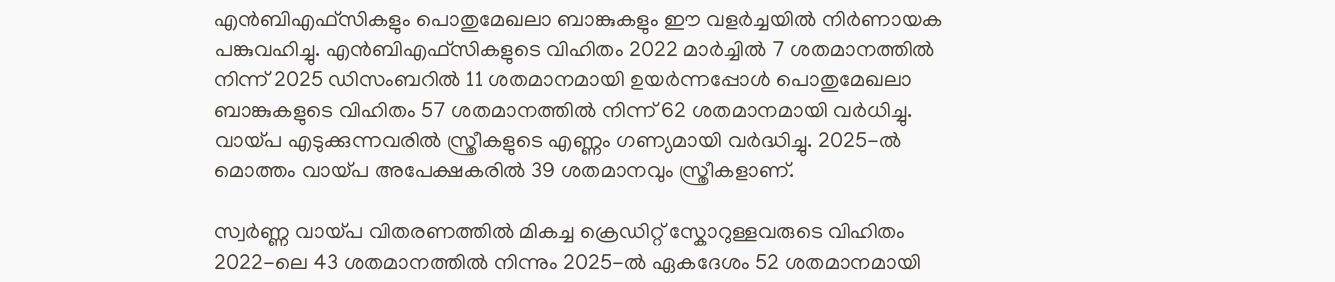എന്‍ബിഎഫ്സികളും പൊതുമേഖലാ ബാങ്കുകളും ഈ വളര്‍ച്ചയില്‍ നിര്‍ണായക പങ്കുവഹിച്ചു. എന്‍ബിഎഫ്സികളുടെ വിഹിതം 2022 മാര്‍ച്ചില്‍ 7 ശതമാനത്തില്‍ നിന്ന് 2025 ഡിസംബറില്‍ 11 ശതമാനമായി ഉയര്‍ന്നപ്പോള്‍ പൊതുമേഖലാ ബാങ്കുകളുടെ വിഹിതം 57 ശതമാനത്തില്‍ നിന്ന് 62 ശതമാനമായി വര്‍ധിച്ചു. വായ്പ എടുക്കുന്നവരില്‍ സ്ത്രീകളുടെ എണ്ണം ഗണ്യമായി വര്‍ദ്ധിച്ചു. 2025-ല്‍ മൊത്തം വായ്പ അപേക്ഷകരില്‍ 39 ശതമാനവും സ്ത്രീകളാണ്.

സ്വര്‍ണ്ണ വായ്പ വിതരണത്തില്‍ മികച്ച ക്രെഡിറ്റ് സ്കോറുള്ളവരുടെ വിഹിതം 2022-ലെ 43 ശതമാനത്തില്‍ നിന്നും 2025-ല്‍ ഏകദേശം 52 ശതമാനമായി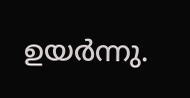ഉയര്‍ന്നു.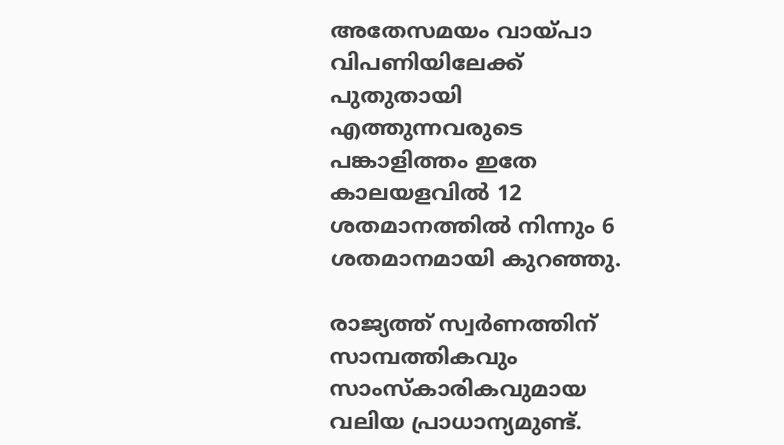അതേസമയം വായ്പാ വിപണിയിലേക്ക് പുതുതായി എത്തുന്നവരുടെ പങ്കാളിത്തം ഇതേ കാലയളവില്‍ 12 ശതമാനത്തില്‍ നിന്നും 6 ശതമാനമായി കുറഞ്ഞു.

രാജ്യത്ത് സ്വര്‍ണത്തിന് സാമ്പത്തികവും സാംസ്കാരികവുമായ വലിയ പ്രാധാന്യമുണ്ട്.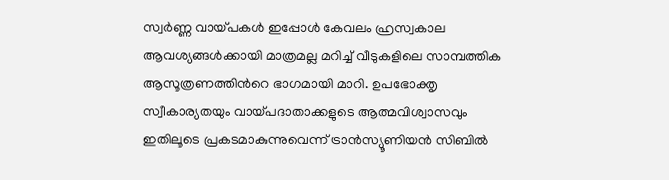സ്വര്‍ണ്ണ വായ്പകള്‍ ഇപ്പോള്‍ കേവലം ഹ്രസ്വകാല ആവശ്യങ്ങള്‍ക്കായി മാത്രമല്ല മറിച്ച് വീടുകളിലെ സാമ്പത്തിക ആസൂത്രണത്തിന്‍റെ ഭാഗമായി മാറി. ഉപഭോക്തൃ സ്വീകാര്യതയും വായ്പദാതാക്കളുടെ ആത്മവിശ്വാസവും ഇതിലൂടെ പ്രകടമാകുന്നുവെന്ന് ട്രാന്‍സ്യൂണിയന്‍ സിബില്‍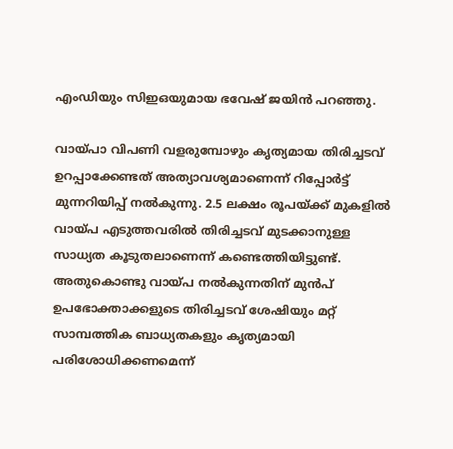എംഡിയും സിഇഒയുമായ ഭവേഷ് ജയിന്‍ പറഞ്ഞു.

വായ്പാ വിപണി വളരുമ്പോഴും കൃത്യമായ തിരിച്ചടവ് ഉറപ്പാക്കേണ്ടത് അത്യാവശ്യമാണെന്ന് റിപ്പോര്‍ട്ട് മുന്നറിയിപ്പ് നല്‍കുന്നു. 2.5 ലക്ഷം രൂപയ്ക്ക് മുകളില്‍ വായ്പ എടുത്തവരില്‍ തിരിച്ചടവ് മുടക്കാനുള്ള സാധ്യത കൂടുതലാണെന്ന് കണ്ടെത്തിയിട്ടുണ്ട്. അതുകൊണ്ടു വായ്പ നല്‍കുന്നതിന് മുന്‍പ് ഉപഭോക്താക്കളുടെ തിരിച്ചടവ് ശേഷിയും മറ്റ് സാമ്പത്തിക ബാധ്യതകളും കൃത്യമായി പരിശോധിക്കണമെന്ന്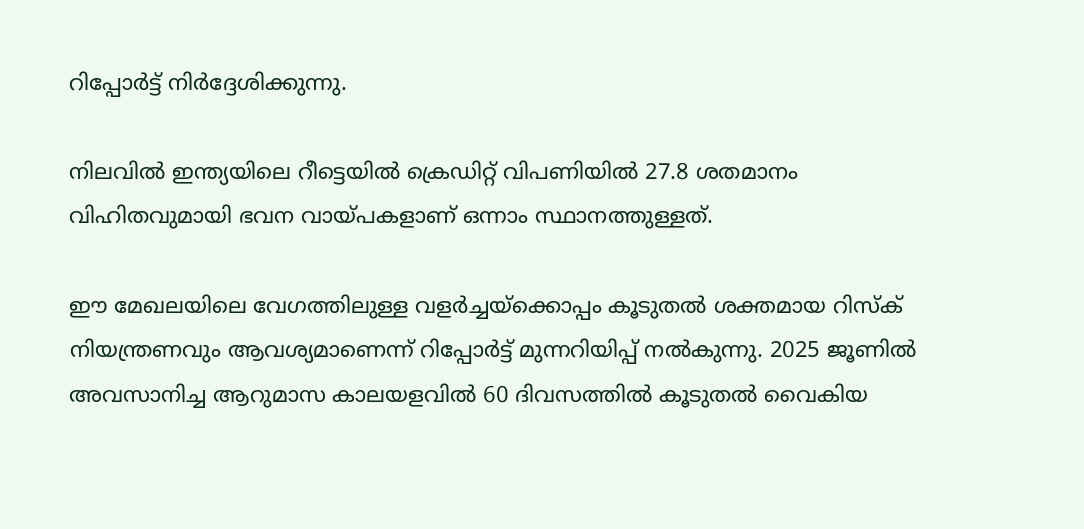റിപ്പോര്‍ട്ട് നിര്‍ദ്ദേശിക്കുന്നു.

നിലവില്‍ ഇന്ത്യയിലെ റീട്ടെയില്‍ ക്രെഡിറ്റ് വിപണിയില്‍ 27.8 ശതമാനം വിഹിതവുമായി ഭവന വായ്പകളാണ് ഒന്നാം സ്ഥാനത്തുള്ളത്.

ഈ മേഖലയിലെ വേഗത്തിലുള്ള വളര്‍ച്ചയ്ക്കൊപ്പം കൂടുതല്‍ ശക്തമായ റിസ്ക് നിയന്ത്രണവും ആവശ്യമാണെന്ന് റിപ്പോര്‍ട്ട് മുന്നറിയിപ്പ് നല്‍കുന്നു. 2025 ജൂണില്‍ അവസാനിച്ച ആറുമാസ കാലയളവില്‍ 60 ദിവസത്തില്‍ കൂടുതല്‍ വൈകിയ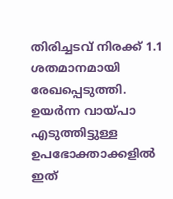തിരിച്ചടവ് നിരക്ക് 1.1 ശതമാനമായി രേഖപ്പെടുത്തി. ഉയര്‍ന്ന വായ്പാ എടുത്തിട്ടുള്ള ഉപഭോക്താക്കളില്‍ ഇത്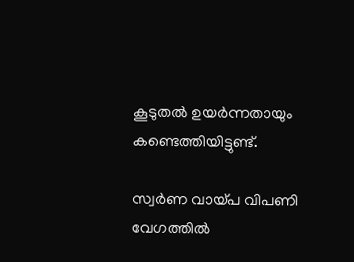കൂടുതല്‍ ഉയര്‍ന്നതായും കണ്ടെത്തിയിട്ടുണ്ട്.

സ്വര്‍ണ വായ്പ വിപണി വേഗത്തില്‍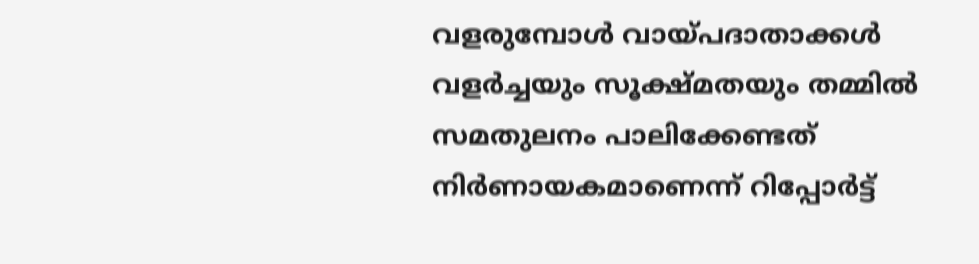വളരുമ്പോള്‍ വായ്പദാതാക്കള്‍ വളര്‍ച്ചയും സൂക്ഷ്മതയും തമ്മില്‍ സമതുലനം പാലിക്കേണ്ടത് നിര്‍ണായകമാണെന്ന് റിപ്പോര്‍ട്ട്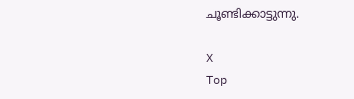ചൂണ്ടിക്കാട്ടുന്നു.

X
Top